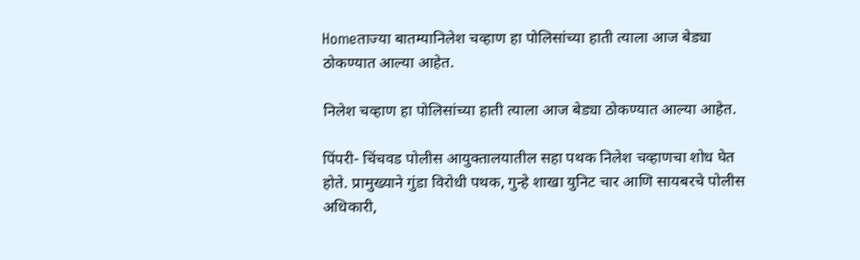Homeताज्या बातम्यानिलेश चव्हाण हा पोलिसांच्या हाती त्याला आज बेड्या ठोकण्यात आल्या आहेत.

निलेश चव्हाण हा पोलिसांच्या हाती त्याला आज बेड्या ठोकण्यात आल्या आहेत.

पिंपरी- चिंचवड पोलीस आयुक्तालयातील सहा पथक निलेश चव्हाणचा शोध घेत होते. प्रामुख्याने गुंडा विरोधी पथक, गुन्हे शाखा युनिट चार आणि सायबरचे पोलीस अधिकारी,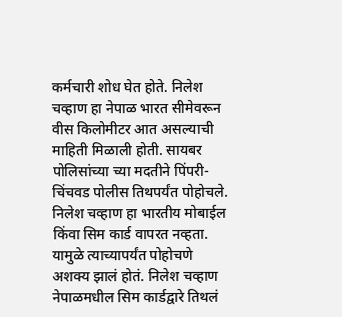कर्मचारी शोध घेत होते. निलेश चव्हाण हा नेपाळ भारत सीमेवरून वीस किलोमीटर आत असल्याची माहिती मिळाली होती. सायबर पोलिसांच्या च्या मदतीने पिंपरी- चिंचवड पोलीस तिथपर्यंत पोहोचले. निलेश चव्हाण हा भारतीय मोबाईल किंवा सिम कार्ड वापरत नव्हता. यामुळे त्याच्यापर्यंत पोहोचणे अशक्य झालं होतं. निलेश चव्हाण नेपाळमधील सिम कार्डद्वारे तिथलं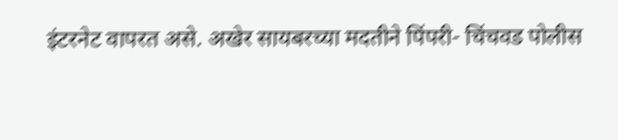इंटरनेट वापरत असे. अखेर सायबरच्या मदतीने पिंपरी- चिंचवड पोलीस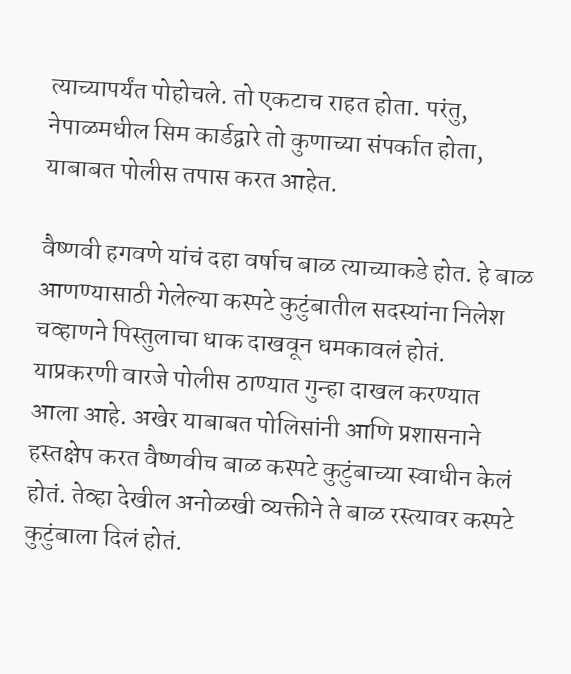त्याच्यापर्यंत पोहोचले. तो एकटाच राहत होता. परंतु, नेपाळमधील सिम कार्डद्वारे तो कुणाच्या संपर्कात होता, याबाबत पोलीस तपास करत आहेत.

वैष्णवी हगवणे यांचं दहा वर्षाच बाळ त्याच्याकडे होत. हे बाळ आणण्यासाठी गेलेल्या कस्पटे कुटुंबातील सदस्यांना निलेश चव्हाणने पिस्तुलाचा धाक दाखवून धमकावलं होतं. याप्रकरणी वारजे पोलीस ठाण्यात गुन्हा दाखल करण्यात आला आहे. अखेर याबाबत पोलिसांनी आणि प्रशासनाने हस्तक्षेप करत वैष्णवीच बाळ कस्पटे कुटुंबाच्या स्वाधीन केलं होतं. तेव्हा देखील अनोळखी व्यक्तीने ते बाळ रस्त्यावर कस्पटे कुटुंबाला दिलं होतं.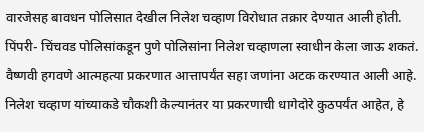वारजेसह बावधन पोलिसात देखील निलेश चव्हाण विरोधात तक्रार देण्यात आली होती. पिंपरी- चिंचवड पोलिसांकडून पुणे पोलिसांना निलेश चव्हाणला स्वाधीन केला जाऊ शकतं. वैष्णवी हगवणे आत्महत्या प्रकरणात आत्तापर्यंत सहा जणांना अटक करण्यात आली आहे. निलेश चव्हाण यांच्याकडे चौकशी केल्यानंतर या प्रकरणाची धागेदोरे कुठपर्यंत आहेत, हे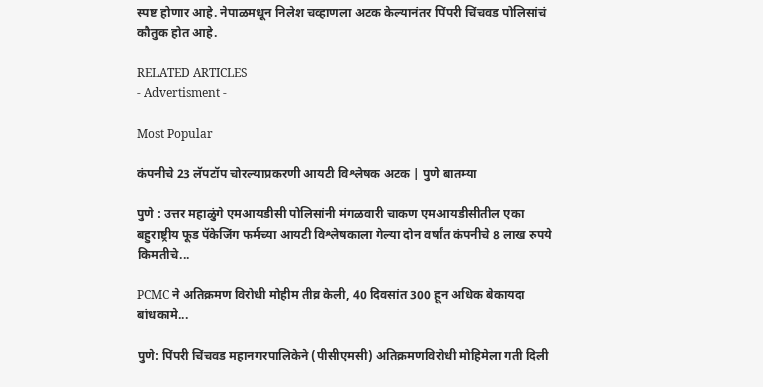स्पष्ट होणार आहे. नेपाळमधून निलेश चव्हाणला अटक केल्यानंतर पिंपरी चिंचवड पोलिसांचं कौतुक होत आहे.

RELATED ARTICLES
- Advertisment -

Most Popular

कंपनीचे 23 लॅपटॉप चोरल्याप्रकरणी आयटी विश्लेषक अटक | पुणे बातम्या

पुणे : उत्तर महाळुंगे एमआयडीसी पोलिसांनी मंगळवारी चाकण एमआयडीसीतील एका बहुराष्ट्रीय फूड पॅकेजिंग फर्मच्या आयटी विश्लेषकाला गेल्या दोन वर्षांत कंपनीचे 8 लाख रुपये किमतीचे...

PCMC ने अतिक्रमण विरोधी मोहीम तीव्र केली, 40 दिवसांत 300 हून अधिक बेकायदा बांधकामे...

पुणे: पिंपरी चिंचवड महानगरपालिकेने (पीसीएमसी) अतिक्रमणविरोधी मोहिमेला गती दिली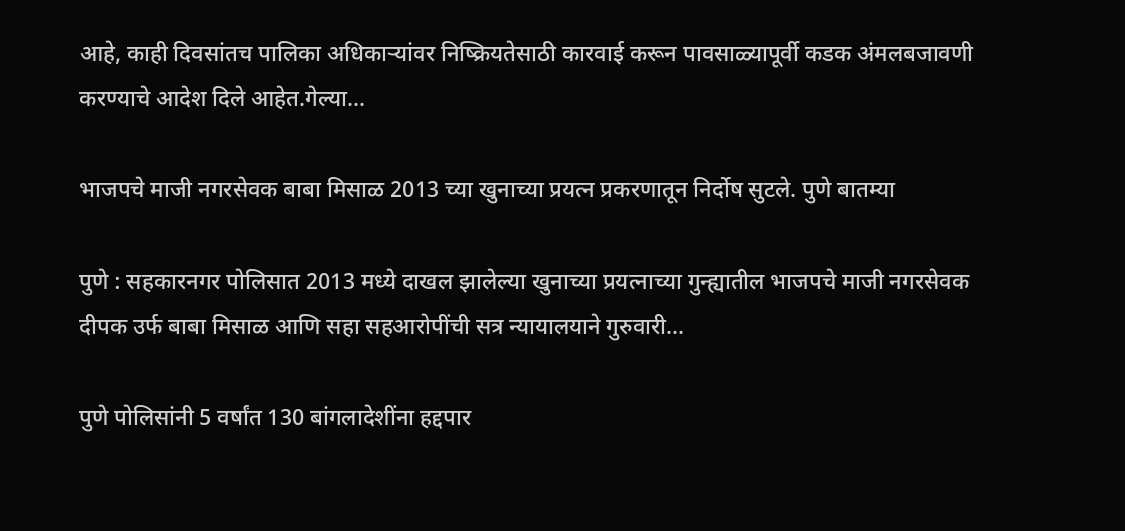आहे, काही दिवसांतच पालिका अधिकाऱ्यांवर निष्क्रियतेसाठी कारवाई करून पावसाळ्यापूर्वी कडक अंमलबजावणी करण्याचे आदेश दिले आहेत.गेल्या...

भाजपचे माजी नगरसेवक बाबा मिसाळ 2013 च्या खुनाच्या प्रयत्न प्रकरणातून निर्दोष सुटले. पुणे बातम्या

पुणे : सहकारनगर पोलिसात 2013 मध्ये दाखल झालेल्या खुनाच्या प्रयत्नाच्या गुन्ह्यातील भाजपचे माजी नगरसेवक दीपक उर्फ बाबा मिसाळ आणि सहा सहआरोपींची सत्र न्यायालयाने गुरुवारी...

पुणे पोलिसांनी 5 वर्षांत 130 बांगलादेशींना हद्दपार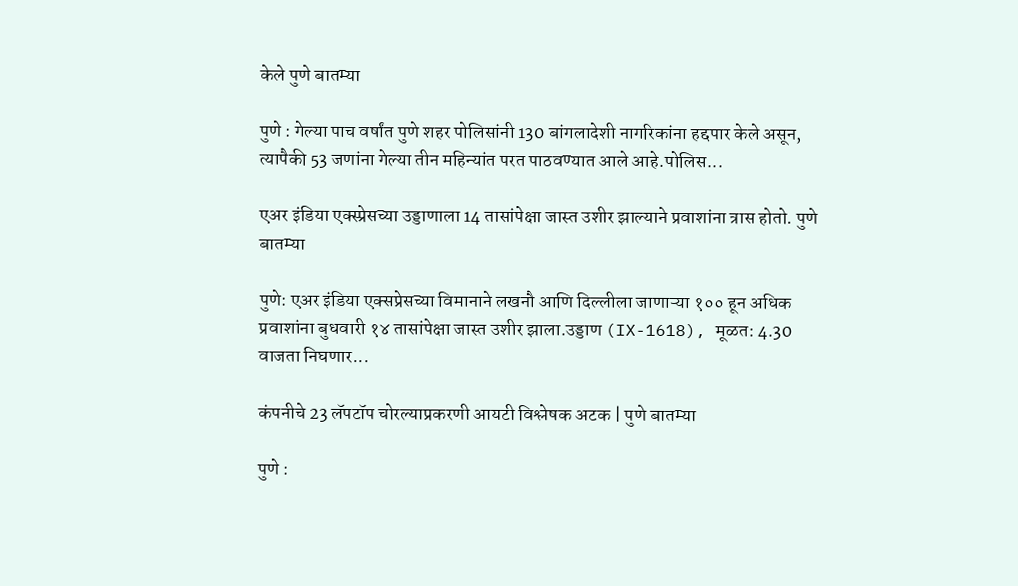केले पुणे बातम्या

पुणे : गेल्या पाच वर्षांत पुणे शहर पोलिसांनी 130 बांगलादेशी नागरिकांना हद्दपार केले असून, त्यापैकी 53 जणांना गेल्या तीन महिन्यांत परत पाठवण्यात आले आहे.पोलिस...

एअर इंडिया एक्स्प्रेसच्या उड्डाणाला 14 तासांपेक्षा जास्त उशीर झाल्याने प्रवाशांना त्रास होतो. पुणे बातम्या

पुणे: एअर इंडिया एक्सप्रेसच्या विमानाने लखनौ आणि दिल्लीला जाणाऱ्या १०० हून अधिक प्रवाशांना बुधवारी १४ तासांपेक्षा जास्त उशीर झाला.उड्डाण (IX-1618), मूळत: 4.30 वाजता निघणार...

कंपनीचे 23 लॅपटॉप चोरल्याप्रकरणी आयटी विश्लेषक अटक | पुणे बातम्या

पुणे :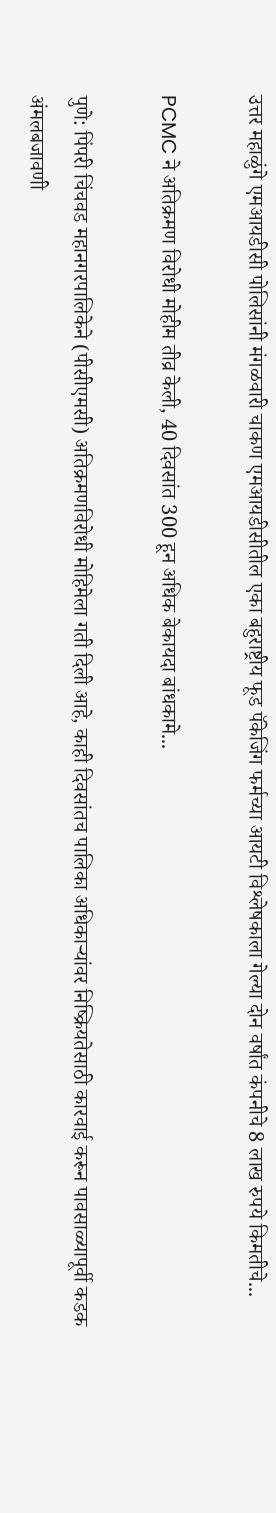उत्तर महाळुंगे एमआयडीसी पोलिसांनी मंगळवारी चाकण एमआयडीसीतील एका बहुराष्ट्रीय फूड पॅकेजिंग फर्मच्या आयटी विश्लेषकाला गेल्या दोन वर्षांत कंपनीचे 8 लाख रुपये किमतीचे...

PCMC ने अतिक्रमण विरोधी मोहीम तीव्र केली, 40 दिवसांत 300 हून अधिक बेकायदा बांधकामे...

पुणे: पिंपरी चिंचवड महानगरपालिकेने (पीसीएमसी) अतिक्रमणविरोधी मोहिमेला गती दिली आहे, काही दिवसांतच पालिका अधिकाऱ्यांवर निष्क्रियतेसाठी कारवाई करून पावसाळ्यापूर्वी कडक अंमलबजावणी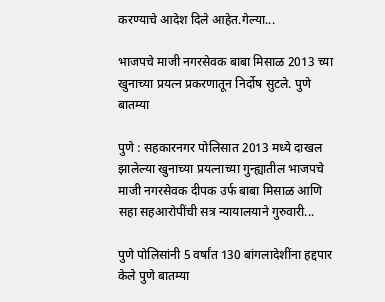करण्याचे आदेश दिले आहेत.गेल्या...

भाजपचे माजी नगरसेवक बाबा मिसाळ 2013 च्या खुनाच्या प्रयत्न प्रकरणातून निर्दोष सुटले. पुणे बातम्या

पुणे : सहकारनगर पोलिसात 2013 मध्ये दाखल झालेल्या खुनाच्या प्रयत्नाच्या गुन्ह्यातील भाजपचे माजी नगरसेवक दीपक उर्फ बाबा मिसाळ आणि सहा सहआरोपींची सत्र न्यायालयाने गुरुवारी...

पुणे पोलिसांनी 5 वर्षांत 130 बांगलादेशींना हद्दपार केले पुणे बातम्या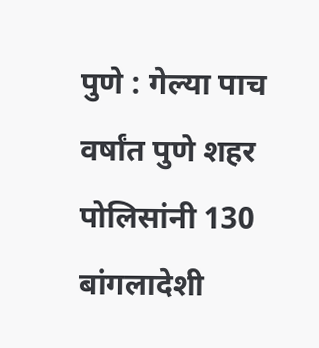पुणे : गेल्या पाच वर्षांत पुणे शहर पोलिसांनी 130 बांगलादेशी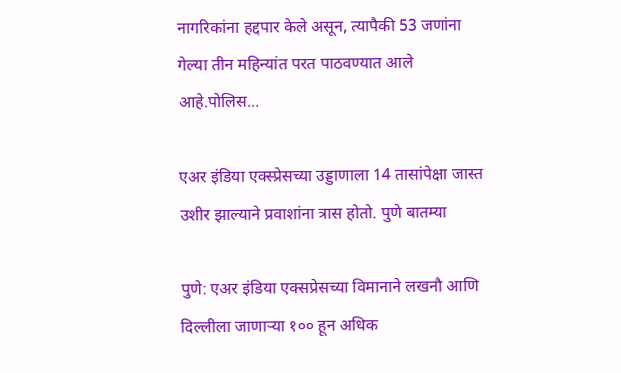नागरिकांना हद्दपार केले असून, त्यापैकी 53 जणांना गेल्या तीन महिन्यांत परत पाठवण्यात आले आहे.पोलिस...

एअर इंडिया एक्स्प्रेसच्या उड्डाणाला 14 तासांपेक्षा जास्त उशीर झाल्याने प्रवाशांना त्रास होतो. पुणे बातम्या

पुणे: एअर इंडिया एक्सप्रेसच्या विमानाने लखनौ आणि दिल्लीला जाणाऱ्या १०० हून अधिक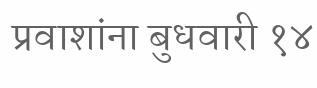प्रवाशांना बुधवारी १४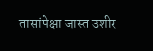तासांपेक्षा जास्त उशीर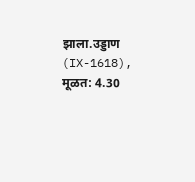झाला.उड्डाण (IX-1618), मूळत: 4.30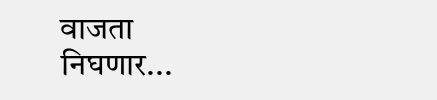वाजता निघणार...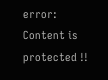error: Content is protected !!